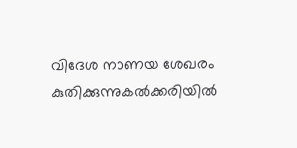വിദേശ നാണയ ശേഖരം കുതിക്കുന്നുകല്‍ക്കരിയില്‍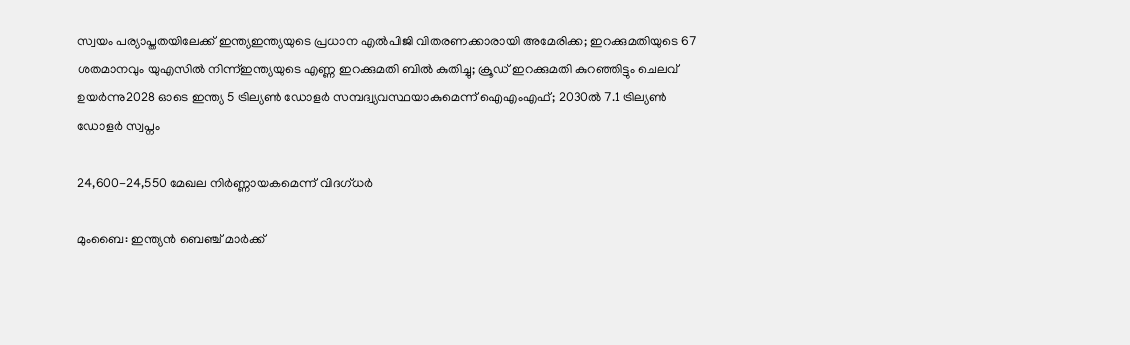സ്വയം പര്യാപ്തതയിലേക്ക് ഇന്ത്യഇന്ത്യയുടെ പ്രധാന എൽപിജി വിതരണക്കാരായി അമേരിക്ക; ഇറക്കുമതിയുടെ 67 ശതമാനവും യുഎസിൽ നിന്ന്ഇന്ത്യയുടെ എണ്ണ ഇറക്കുമതി ബിൽ കുതിച്ചു; ക്രൂഡ് ഇറക്കുമതി കുറഞ്ഞിട്ടും ചെലവ് ഉയർന്നു2028 ഓടെ ഇന്ത്യ 5 ട്രില്യണ്‍ ഡോളര്‍ സമ്പദ്വ്യവസ്ഥയാകുമെന്ന് ഐഎംഎഫ്; 2030ല്‍ 7.1 ട്രില്യണ്‍ ഡോളര്‍ സ്വപ്നം

24,600-24,550 മേഖല നിര്‍ണ്ണായകമെന്ന് വിദഗ്ധര്‍

മുംബൈ: ഇന്ത്യന്‍ ബെഞ്ച് മാര്‍ക്ക്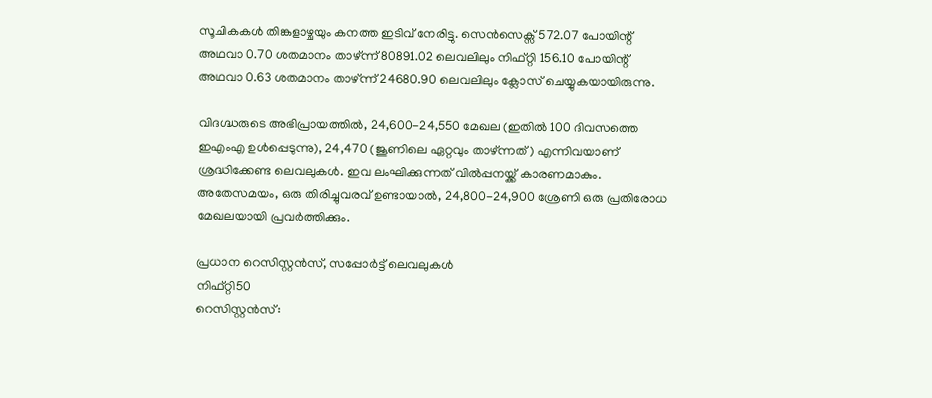സൂചികകള്‍ തിങ്കളാഴ്ചയും കനത്ത ഇടിവ് നേരിട്ടു. സെന്‍സെക്സ് 572.07 പോയിന്റ് അഥവാ 0.70 ശതമാനം താഴ്ന്ന് 80891.02 ലെവലിലും നിഫ്റ്റി 156.10 പോയിന്റ് അഥവാ 0.63 ശതമാനം താഴ്ന്ന് 24680.90 ലെവലിലും ക്ലോസ് ചെയ്യുകയായിരുന്നു.

വിദഗ്ദ്ധരുടെ അഭിപ്രായത്തില്‍, 24,600-24,550 മേഖല (ഇതില്‍ 100 ദിവസത്തെ ഇഎംഎ ഉള്‍പ്പെടുന്നു), 24,470 (ജൂണിലെ ഏറ്റവും താഴ്ന്നത്) എന്നിവയാണ് ശ്രദ്ധിക്കേണ്ട ലെവലുകള്‍. ഇവ ലംഘിക്കുന്നത് വില്‍പ്പനയ്ക്ക് കാരണമാകും. അതേസമയം, ഒരു തിരിച്ചുവരവ് ഉണ്ടായാല്‍, 24,800-24,900 ശ്രേണി ഒരു പ്രതിരോധ മേഖലയായി പ്രവര്‍ത്തിക്കും.

പ്രധാന റെസിസ്റ്റന്‍സ്, സപ്പോര്‍ട്ട് ലെവലുകള്‍
നിഫ്റ്റി50
റെസിസ്റ്റന്‍സ്: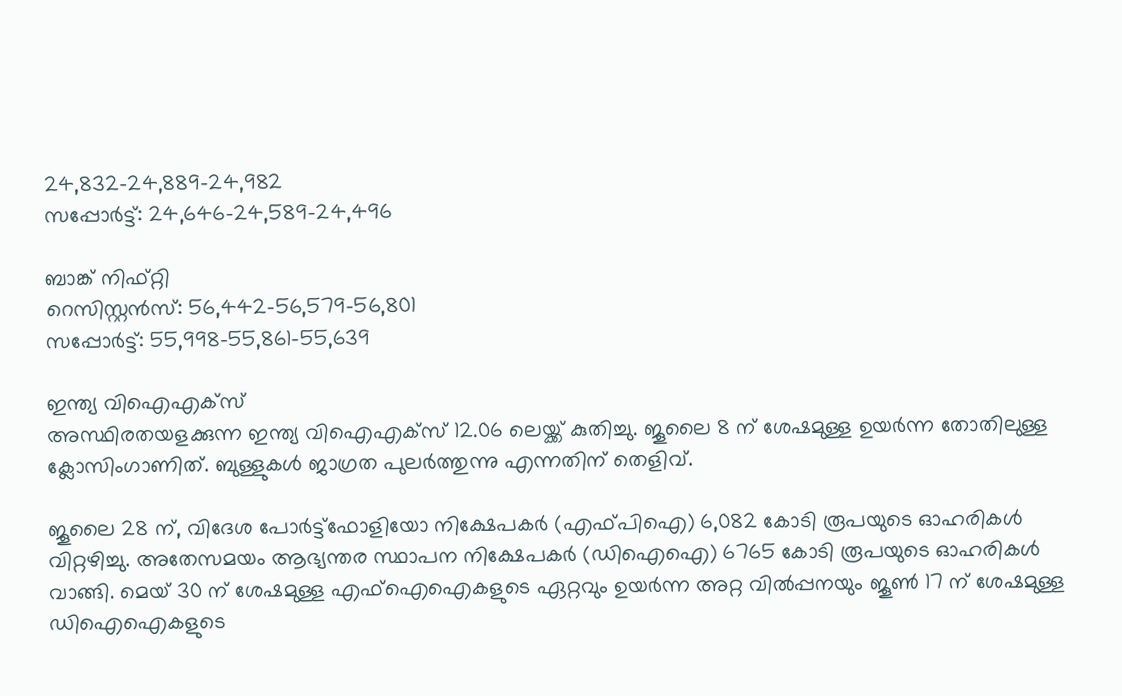24,832-24,889-24,982
സപ്പോര്‍ട്ട്: 24,646-24,589-24,496

ബാങ്ക് നിഫ്റ്റി
റെസിസ്റ്റന്‍സ്: 56,442-56,579-56,801
സപ്പോര്‍ട്ട്: 55,998-55,861-55,639

ഇന്ത്യ വിഐഎക്‌സ്
അസ്ഥിരതയളക്കുന്ന ഇന്ത്യ വിഐഎക്‌സ് 12.06 ലെയ്ക്ക് കുതിച്ചു. ജൂലൈ 8 ന് ശേഷമുള്ള ഉയര്‍ന്ന തോതിലുള്ള ക്ലോസിംഗാണിത്. ബുള്ളുകള്‍ ജാഗ്രത പുലര്‍ത്തുന്നു എന്നതിന് തെളിവ്.

ജൂലൈ 28 ന്, വിദേശ പോര്‍ട്ട്ഫോളിയോ നിക്ഷേപകര്‍ (എഫ്പിഐ) 6,082 കോടി രൂപയുടെ ഓഹരികള്‍ വിറ്റഴിച്ചു. അതേസമയം ആഭ്യന്തര സ്ഥാപന നിക്ഷേപകര്‍ (ഡിഐഐ) 6765 കോടി രൂപയുടെ ഓഹരികള്‍ വാങ്ങി. മെയ് 30 ന് ശേഷമുള്ള എഫ്ഐഐകളുടെ ഏറ്റവും ഉയര്‍ന്ന അറ്റ വില്‍പ്പനയും ജൂണ്‍ 17 ന് ശേഷമുള്ള ഡിഐഐകളുടെ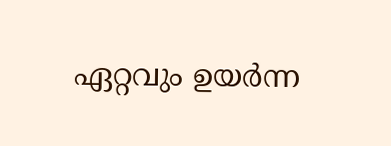ഏറ്റവും ഉയര്‍ന്ന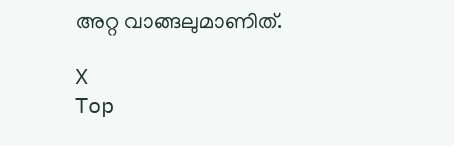അറ്റ വാങ്ങലുമാണിത്.

X
Top